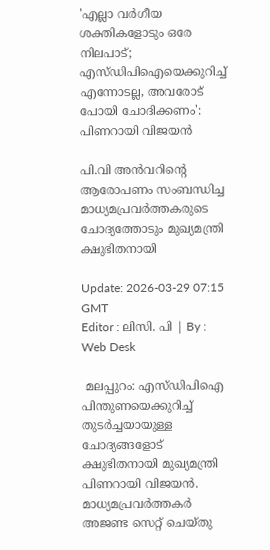'എല്ലാ വർഗീയ ശക്തികളോടും ഒരേ നിലപാട്; എസ്‍ഡിപിഐയെക്കുറിച്ച് എന്നോടല്ല, അവരോട് പോയി ചോദിക്കണം': പിണറായി വിജയന്‍

പി.വി അൻവറിന്റെ ആരോപണം സംബന്ധിച്ച മാധ്യമപ്രവര്‍ത്തകരുടെ ചോദ്യത്തോടും മുഖ്യമന്ത്രി ക്ഷുഭിതനായി

Update: 2026-03-29 07:15 GMT
Editor : ലിസി. പി | By : Web Desk

 മലപ്പുറം: എസ്‍ഡിപിഐ പിന്തുണയെക്കുറിച്ച് തുടർച്ചയായുള്ള ചോദ്യങ്ങളോട് ക്ഷുഭിതനായി മുഖ്യമന്ത്രി പിണറായി വിജയൻ. മാധ്യമപ്രവർത്തകർ അജണ്ട സെറ്റ് ചെയ്തു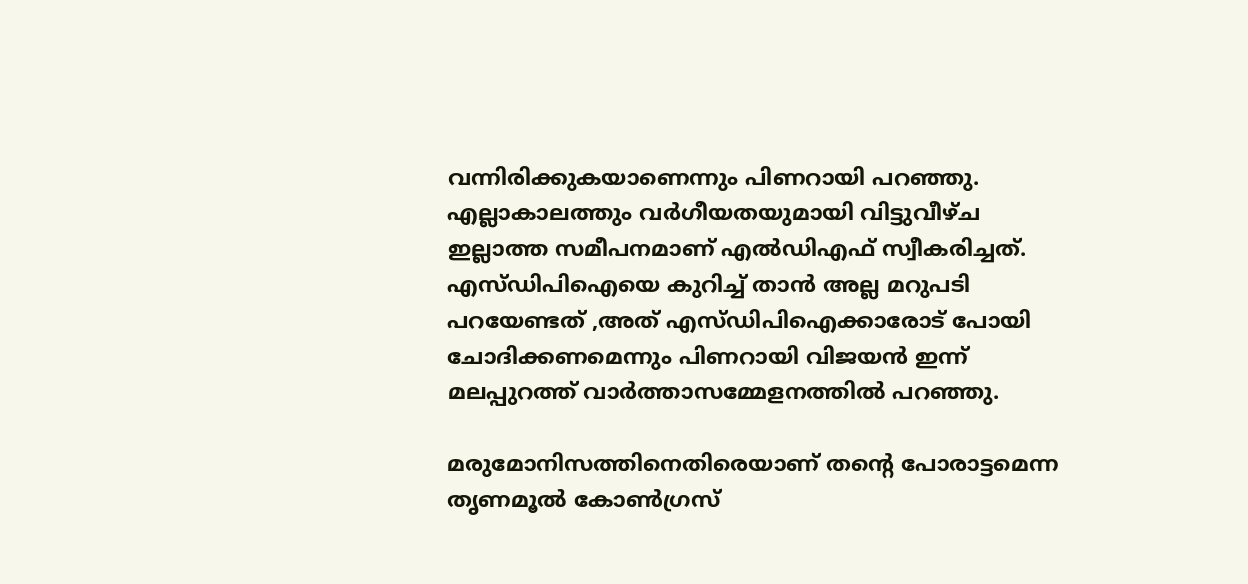വന്നിരിക്കുകയാണെന്നും പിണറായി പറഞ്ഞു.  എല്ലാകാലത്തും വർഗീയതയുമായി വിട്ടുവീഴ്ച ഇല്ലാത്ത സമീപനമാണ് എൽഡിഎഫ് സ്വീകരിച്ചത്. എസ്‍ഡിപിഐയെ കുറിച്ച് താൻ അല്ല മറുപടി പറയേണ്ടത് ,അത് എസ്‍ഡിപിഐക്കാരോട് പോയി ചോദിക്കണമെന്നും പിണറായി വിജയൻ ഇന്ന് മലപ്പുറത്ത് വാര്‍ത്താസമ്മേളനത്തില്‍ പറഞ്ഞു.

മരുമോനിസത്തിനെതിരെയാണ് തന്റെ പോരാട്ടമെന്ന തൃണമൂല്‍ കോണ്‍ഗ്രസ്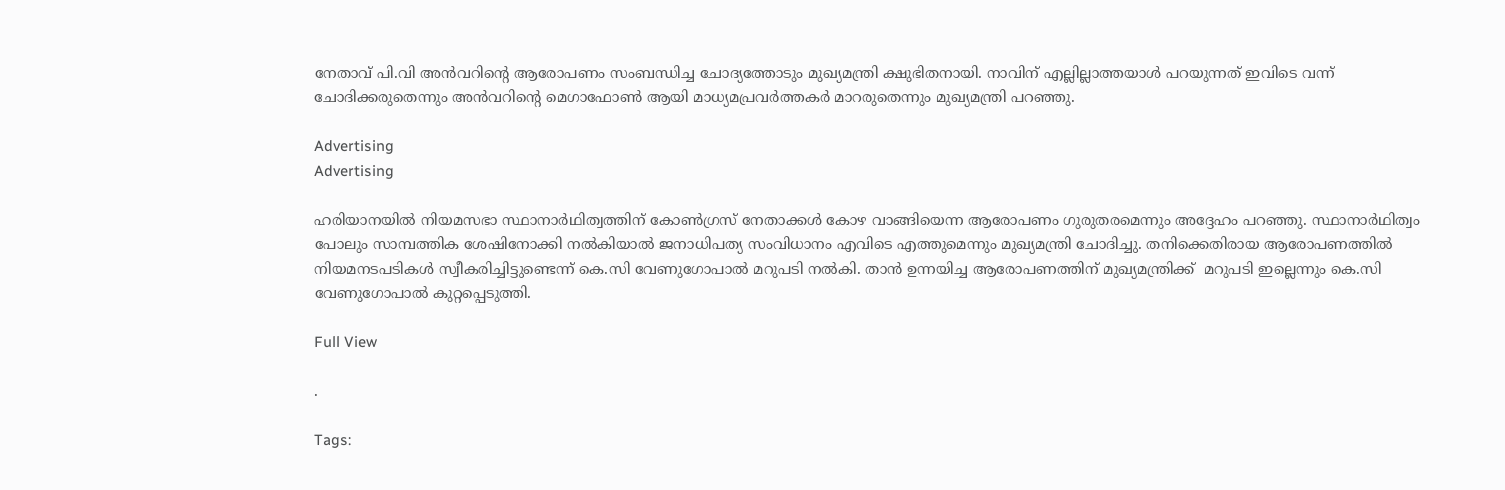നേതാവ് പി.വി അൻവറിന്റെ ആരോപണം സംബന്ധിച്ച ചോദ്യത്തോടും മുഖ്യമന്ത്രി ക്ഷുഭിതനായി. നാവിന് എല്ലില്ലാത്തയാൾ പറയുന്നത് ഇവിടെ വന്ന് ചോദിക്കരുതെന്നും അൻവറിന്റെ മെഗാഫോൺ ആയി മാധ്യമപ്രവർത്തകർ മാറരുതെന്നും മുഖ്യമന്ത്രി പറഞ്ഞു.

Advertising
Advertising

ഹരിയാനയിൽ നിയമസഭാ സ്ഥാനാർഥിത്വത്തിന് കോൺഗ്രസ് നേതാക്കൾ കോഴ വാങ്ങിയെന്ന ആരോപണം ഗുരുതരമെന്നും അദ്ദേഹം പറഞ്ഞു. സ്ഥാനാർഥിത്വം പോലും സാമ്പത്തിക ശേഷിനോക്കി നൽകിയാൽ ജനാധിപത്യ സംവിധാനം എവിടെ എത്തുമെന്നും മുഖ്യമന്ത്രി ചോദിച്ചു. തനിക്കെതിരായ ആരോപണത്തിൽ നിയമനടപടികൾ സ്വീകരിച്ചിട്ടുണ്ടെന്ന് കെ.സി വേണുഗോപാൽ മറുപടി നൽകി. താൻ ഉന്നയിച്ച ആരോപണത്തിന് മുഖ്യമന്ത്രിക്ക്  മറുപടി ഇല്ലെന്നും കെ.സി വേണുഗോപാല്‍ കുറ്റപ്പെടുത്തി.

Full View

.

Tags: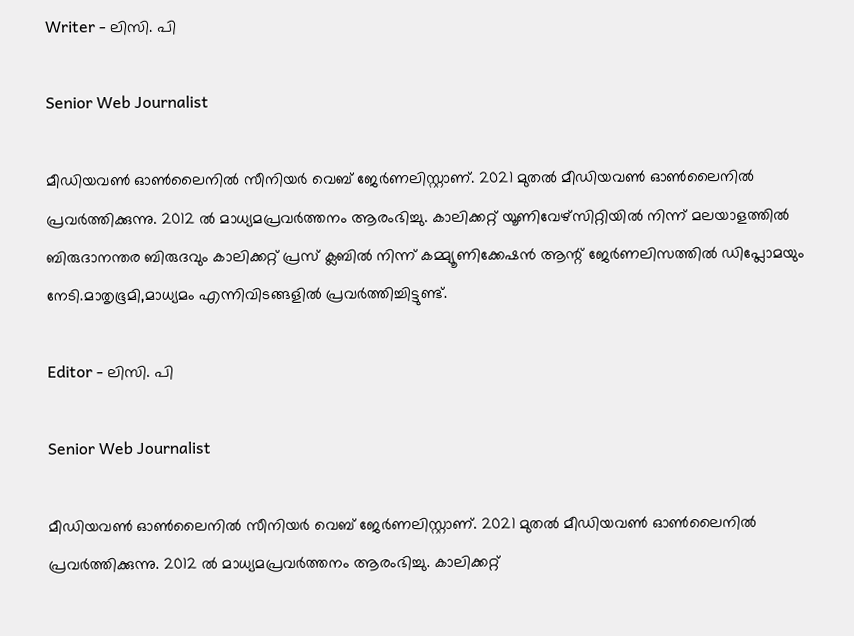Writer - ലിസി. പി

Senior Web Journalist

മീഡിയവൺ ഓൺലൈനിൽ സീനിയർ വെബ് ജേർണലിസ്റ്റാണ്. 2021 മുതൽ മീഡിയവൺ ഓൺലൈനിൽ പ്രവർത്തിക്കുന്നു. 2012 ല്‍ മാധ്യമപ്രവര്‍ത്തനം ആരംഭിച്ചു. കാലിക്കറ്റ് യൂണിവേഴ്‌സിറ്റിയിൽ നിന്ന് മലയാളത്തിൽ ബിരുദാനന്തര ബിരുദവും കാലിക്കറ്റ് പ്രസ് ക്ലബിൽ നിന്ന് കമ്മ്യൂണിക്കേഷൻ ആന്റ് ജേർണലിസത്തിൽ ഡിപ്ലോമയും നേടി.മാതൃഭൂമി,മാധ്യമം എന്നിവിടങ്ങളിൽ പ്രവർത്തിച്ചിട്ടുണ്ട്.

Editor - ലിസി. പി

Senior Web Journalist

മീഡിയവൺ ഓൺലൈനിൽ സീനിയർ വെബ് ജേർണലിസ്റ്റാണ്. 2021 മുതൽ മീഡിയവൺ ഓൺലൈനിൽ പ്രവർത്തിക്കുന്നു. 2012 ല്‍ മാധ്യമപ്രവര്‍ത്തനം ആരംഭിച്ചു. കാലിക്കറ്റ്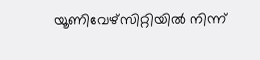യൂണിവേഴ്‌സിറ്റിയിൽ നിന്ന്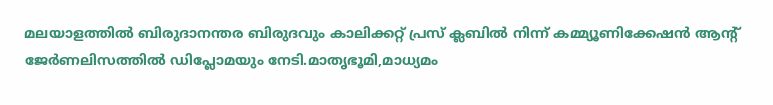മലയാളത്തിൽ ബിരുദാനന്തര ബിരുദവും കാലിക്കറ്റ് പ്രസ് ക്ലബിൽ നിന്ന് കമ്മ്യൂണിക്കേഷൻ ആന്റ് ജേർണലിസത്തിൽ ഡിപ്ലോമയും നേടി.മാതൃഭൂമി,മാധ്യമം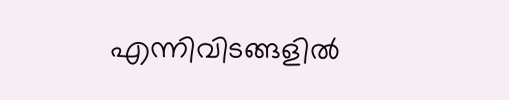എന്നിവിടങ്ങളിൽ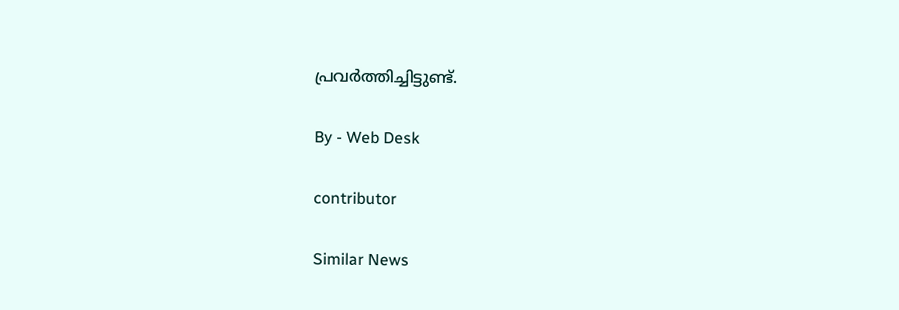പ്രവർത്തിച്ചിട്ടുണ്ട്.

By - Web Desk

contributor

Similar News